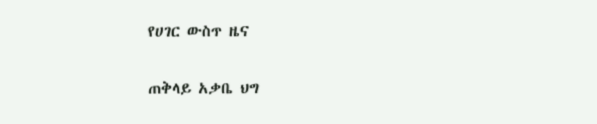የሀገር ውስጥ ዜና

ጠቅላይ አቃቤ ህግ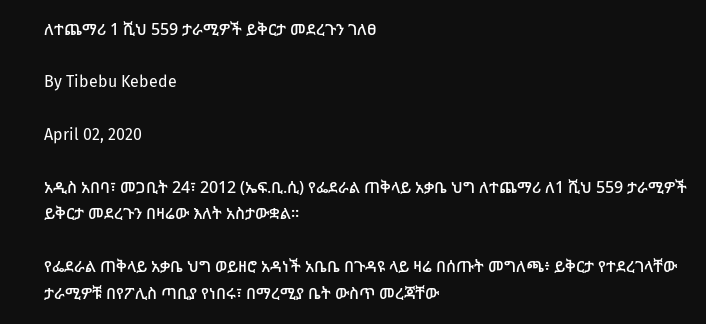ለተጨማሪ 1 ሺህ 559 ታራሚዎች ይቅርታ መደረጉን ገለፀ

By Tibebu Kebede

April 02, 2020

አዲስ አበባ፣ መጋቢት 24፣ 2012 (ኤፍ.ቢ.ሲ) የፌደራል ጠቅላይ አቃቤ ህግ ለተጨማሪ ለ1 ሺህ 559 ታራሚዎች ይቅርታ መደረጉን በዛሬው እለት አስታውቋል።

የፌደራል ጠቅላይ አቃቤ ህግ ወይዘሮ አዳነች አቤቤ በጉዳዩ ላይ ዛሬ በሰጡት መግለጫ፥ ይቅርታ የተደረገላቸው ታራሚዎቹ በየፖሊስ ጣቢያ የነበሩ፣ በማረሚያ ቤት ውስጥ መረጃቸው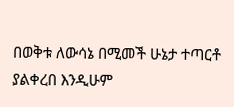በወቅቱ ለውሳኔ በሚመች ሁኔታ ተጣርቶ ያልቀረበ እንዲሁም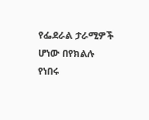የፌደራል ታራሚዎች ሆነው በየክልሉ የነበሩ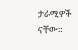ታራሚዎች ናቸው።